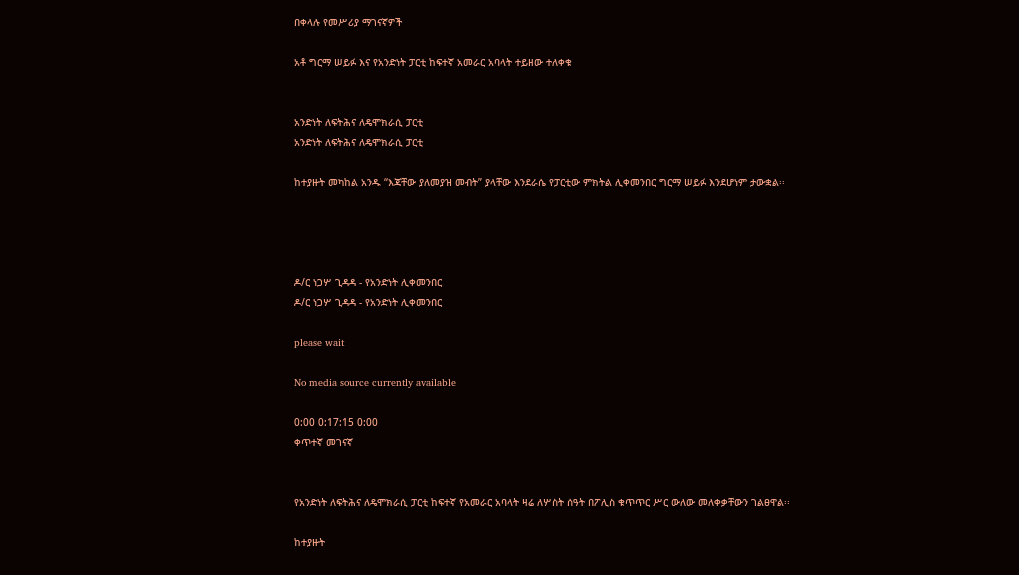በቀላሉ የመሥሪያ ማገናኛዎች

አቶ ግርማ ሠይፉ እና የአንድነት ፓርቲ ከፍተኛ አመራር አባላት ተይዘው ተለቀቁ


አንድነት ለፍትሕና ለዴሞክራሲ ፓርቲ
አንድነት ለፍትሕና ለዴሞክራሲ ፓርቲ

ከተያዙት መካከል አንዱ “እጃቸው ያለመያዝ መብት” ያላቸው እንደራሴ የፓርቲው ምክትል ሊቀመንበር ግርማ ሠይፉ እንደሆነም ታውቋል፡፡




ዶ/ር ነጋሦ ጊዳዳ - የአንድነት ሊቀመንበር
ዶ/ር ነጋሦ ጊዳዳ - የአንድነት ሊቀመንበር

please wait

No media source currently available

0:00 0:17:15 0:00
ቀጥተኛ መገናኛ


የአንድነት ለፍትሕና ለዴሞክራሲ ፓርቲ ከፍተኛ የአመራር አባላት ዛሬ ለሦስት ሰዓት በፖሊስ ቁጥጥር ሥር ውለው መለቀቃቸውን ገልፀዋል፡፡

ከተያዙት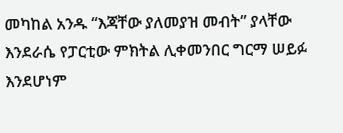መካከል አንዱ “እጃቸው ያለመያዝ መብት” ያላቸው እንደራሴ የፓርቲው ምክትል ሊቀመንበር ግርማ ሠይፉ እንደሆነም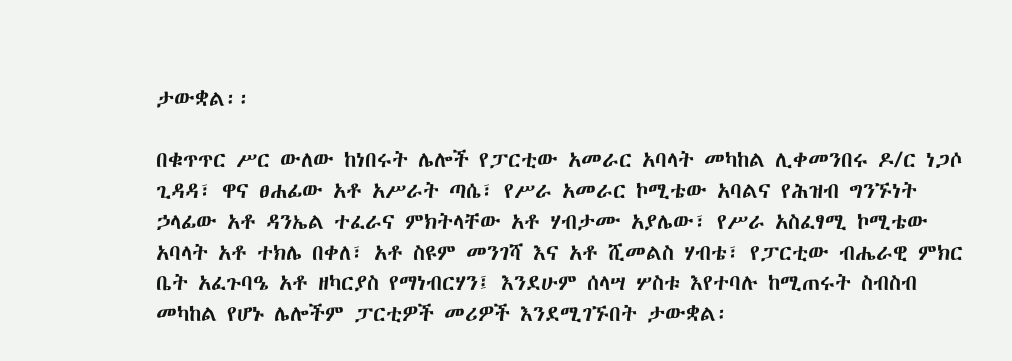ታውቋል፡፡

በቁጥጥር ሥር ውለው ከነበሩት ሌሎች የፓርቲው አመራር አባላት መካከል ሊቀመንበሩ ዶ/ር ነጋሶ ጊዳዳ፣ ዋና ፀሐፊው አቶ አሥራት ጣሴ፣ የሥራ አመራር ኮሚቴው አባልና የሕዝብ ግንኙነት ኃላፊው አቶ ዳንኤል ተፈራና ምክትላቸው አቶ ሃብታሙ አያሌው፣ የሥራ አስፈፃሚ ኮሚቴው አባላት አቶ ተክሌ በቀለ፣ አቶ ስዩም መንገሻ እና አቶ ሺመልስ ሃብቴ፣ የፓርቲው ብሔራዊ ምክር ቤት አፈጉባዔ አቶ ዘካርያስ የማነብርሃን፤ እንደሁም ሰላሣ ሦስቱ እየተባሉ ከሚጠሩት ስብስብ መካከል የሆኑ ሌሎችም ፓርቲዎች መሪዎች እንደሚገኙበት ታውቋል፡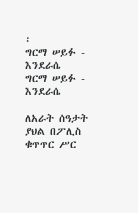፡
ግርማ ሠይፉ - እንደራሴ
ግርማ ሠይፉ - እንደራሴ

ለአራት ሰዓታት ያህል በፖሊስ ቁጥጥር ሥር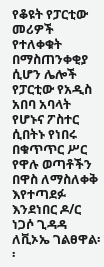የቆዩት የፓርቲው መሪዎች የተለቀቁት በማስጠንቀቂያ ሲሆን ሌሎች የፓርቲው የአዲስ አበባ አባላት የሆኑና ፖስተር ሲበትኑ የነበሩ በቁጥጥር ሥር የዋሉ ወጣቶችን በዋስ ለማስለቀቅ እየተጣደፉ እንደነበር ዶ/ር ነጋሶ ጊዳዳ ለቪኦኤ ገልፀዋል፡፡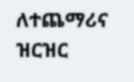ለተጨማሪና ዝርዝር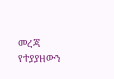መረጃ የተያያዘውን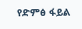የድምፅ ፋይል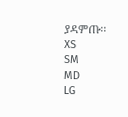ያዳምጡ፡፡
XS
SM
MD
LG